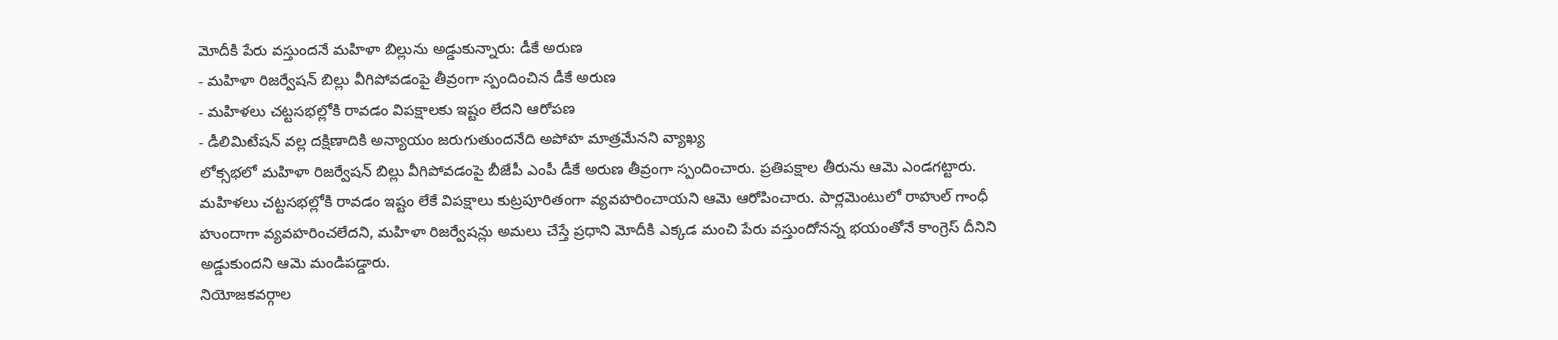మోదీకి పేరు వస్తుందనే మహిళా బిల్లును అడ్డుకున్నారు: డీకే అరుణ
- మహిళా రిజర్వేషన్ బిల్లు వీగిపోవడంపై తీవ్రంగా స్పందించిన డీకే అరుణ
- మహిళలు చట్టసభల్లోకి రావడం విపక్షాలకు ఇష్టం లేదని ఆరోపణ
- డీలిమిటేషన్ వల్ల దక్షిణాదికి అన్యాయం జరుగుతుందనేది అపోహ మాత్రమేనని వ్యాఖ్య
లోక్సభలో మహిళా రిజర్వేషన్ బిల్లు వీగిపోవడంపై బీజేపీ ఎంపీ డీకే అరుణ తీవ్రంగా స్పందించారు. ప్రతిపక్షాల తీరును ఆమె ఎండగట్టారు. మహిళలు చట్టసభల్లోకి రావడం ఇష్టం లేకే విపక్షాలు కుట్రపూరితంగా వ్యవహరించాయని ఆమె ఆరోపించారు. పార్లమెంటులో రాహుల్ గాంధీ హుందాగా వ్యవహరించలేదని, మహిళా రిజర్వేషన్లు అమలు చేస్తే ప్రధాని మోదీకి ఎక్కడ మంచి పేరు వస్తుందోనన్న భయంతోనే కాంగ్రెస్ దీనిని అడ్డుకుందని ఆమె మండిపడ్డారు.
నియోజకవర్గాల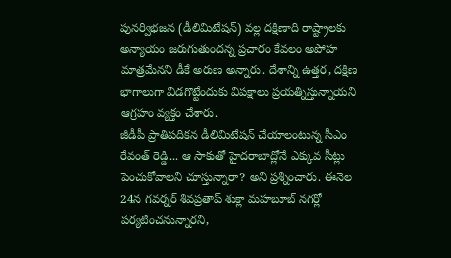పునర్విభజన (డీలిమిటేషన్) వల్ల దక్షిణాది రాష్ట్రాలకు అన్యాయం జరుగుతుందన్న ప్రచారం కేవలం అపోహ మాత్రమేనని డీకే అరుణ అన్నారు. దేశాన్ని ఉత్తర, దక్షిణ భాగాలుగా విడగొట్టేందుకు విపక్షాలు ప్రయత్నిస్తున్నాయని ఆగ్రహం వ్యక్తం చేశారు.
జీడీపీ ప్రాతిపదికన డీలిమిటేషన్ చేయాలంటున్న సీఎం రేవంత్ రెడ్డి... ఆ సాకుతో హైదరాబాద్లోనే ఎక్కువ సీట్లు పెంచుకోవాలని చూస్తున్నారా? అని ప్రశ్నించారు. ఈనెల 24న గవర్నర్ శివప్రతాప్ శుక్లా మహబూబ్ నగర్లో పర్యటించనున్నారని,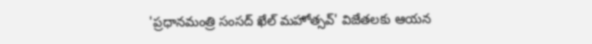'ప్రధానమంత్రి సంసద్ ఖేల్ మహోత్సవ్' విజేతలకు ఆయన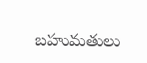బహుమతులు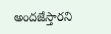అందజేస్తారని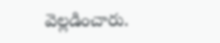వెల్లడించారు.